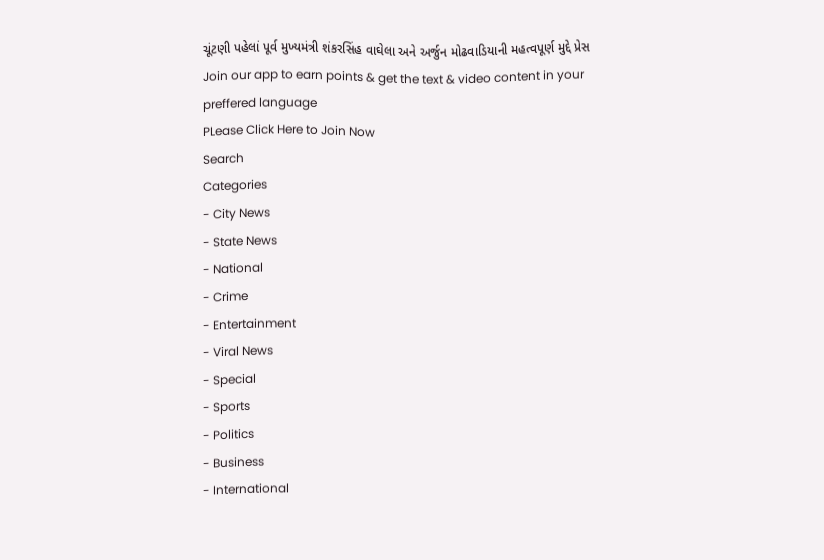ચૂંટણી પહેલાં પૂર્વ મુખ્યમંત્રી શંકરસિંહ વાઘેલા અને અર્જુન મોઢવાડિયાની મહત્વપૂર્ણ મુદ્દે પ્રેસ
Join our app to earn points & get the text & video content in your preffered language
PLease Click Here to Join Now
Search
Categories
- City News
- State News
- National
- Crime
- Entertainment
- Viral News
- Special
- Sports
- Politics
- Business
- International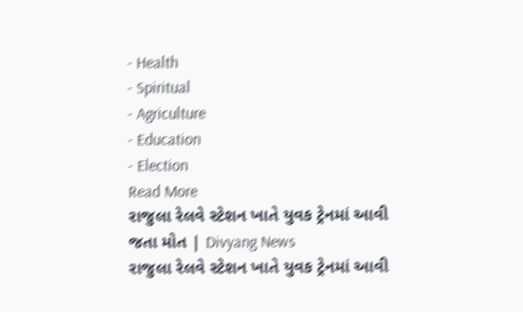- Health
- Spiritual
- Agriculture
- Education
- Election
Read More
રાજુલા રેલવે સ્ટેશન ખાતે યુવક ટ્રેનમાં આવી જતા મોત | Divyang News
રાજુલા રેલવે સ્ટેશન ખાતે યુવક ટ્રેનમાં આવી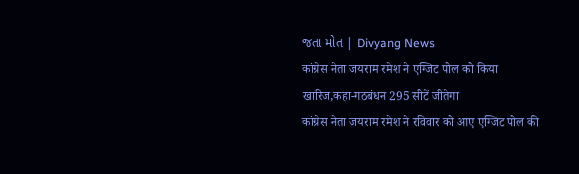જતા મોત | Divyang News
कांग्रेस नेता जयराम रमेश ने एग्जिट पोल को किया खारिज,कहा-गठबंधन 295 सीटें जीतेगा
कांग्रेस नेता जयराम रमेश ने रविवार को आए एग्जिट पोल की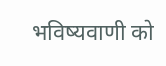भविष्यवाणी को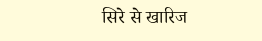सिरे से खारिज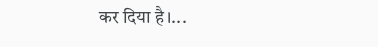कर दिया है।...